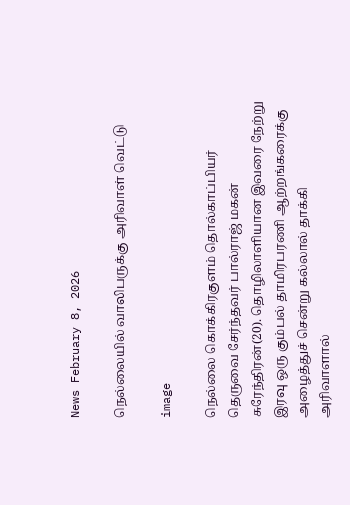News February 8, 2026

நெல்லையில் வாலிபருக்கு அரிவாள் வெட்டு

image

நெல்லை கொக்கிரகுளம் தொல்காப்பியர் தெருவை சேர்ந்தவர் பால்ராஜ் மகன் சுரேந்திரன்(20). தொழிலாளியான இவரை நேற்று இரவு ஒரு கும்பல் தாமிரபரணி ஆற்றங்கரைக்கு அழைத்துச் சென்று கல்லால் தாக்கி அரிவாளால்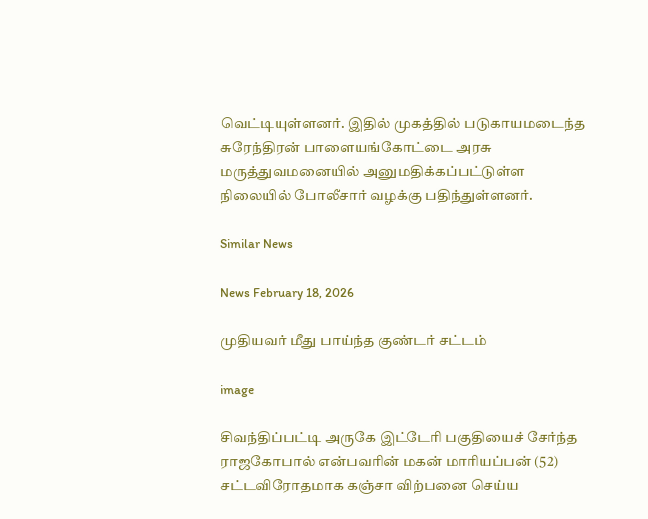வெட்டியுள்ளனர். இதில் முகத்தில் படுகாயமடைந்த சுரேந்திரன் பாளையங்கோட்டை அரசு மருத்துவமனையில் அனுமதிக்கப்பட்டுள்ள நிலையில் போலீசார் வழக்கு பதிந்துள்ளனர்.

Similar News

News February 18, 2026

முதியவர் மீது பாய்ந்த குண்டர் சட்டம்

image

சிவந்திப்பட்டி அருகே இட்டேரி பகுதியைச் சேர்ந்த ராஜகோபால் என்பவரின் மகன் மாரியப்பன் (52) சட்டவிரோதமாக கஞ்சா விற்பனை செய்ய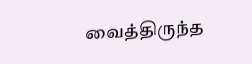வைத்திருந்த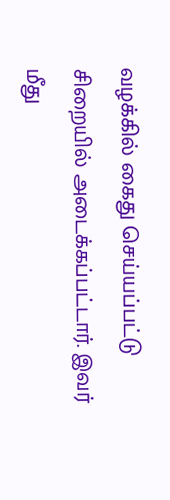வழக்கில் கைது செய்யப்பட்டு சிறையில் அடைக்கப்பட்டார். இவர் மீது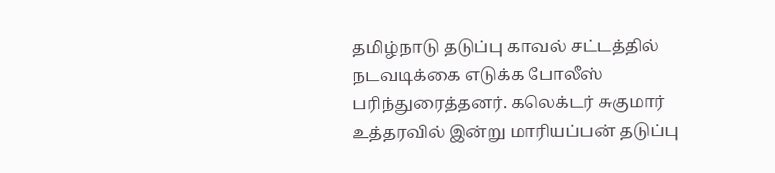தமிழ்நாடு தடுப்பு காவல் சட்டத்தில் நடவடிக்கை எடுக்க போலீஸ் பரிந்துரைத்தனர். கலெக்டர் சுகுமார் உத்தரவில் இன்று மாரியப்பன் தடுப்பு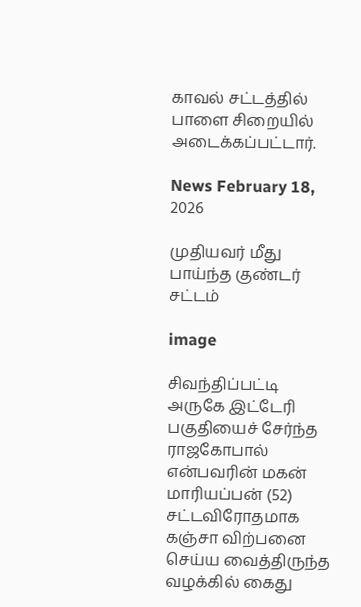காவல் சட்டத்தில் பாளை சிறையில் அடைக்கப்பட்டார்.

News February 18, 2026

முதியவர் மீது பாய்ந்த குண்டர் சட்டம்

image

சிவந்திப்பட்டி அருகே இட்டேரி பகுதியைச் சேர்ந்த ராஜகோபால் என்பவரின் மகன் மாரியப்பன் (52) சட்டவிரோதமாக கஞ்சா விற்பனை செய்ய வைத்திருந்த வழக்கில் கைது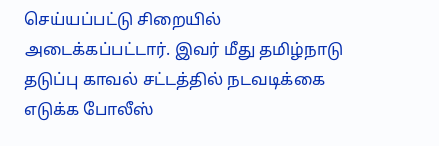செய்யப்பட்டு சிறையில் அடைக்கப்பட்டார். இவர் மீது தமிழ்நாடு தடுப்பு காவல் சட்டத்தில் நடவடிக்கை எடுக்க போலீஸ்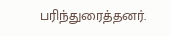பரிந்துரைத்தனர்.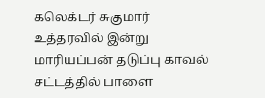கலெக்டர் சுகுமார் உத்தரவில் இன்று மாரியப்பன் தடுப்பு காவல் சட்டத்தில் பாளை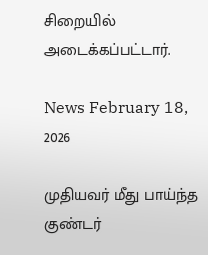சிறையில் அடைக்கப்பட்டார்.

News February 18, 2026

முதியவர் மீது பாய்ந்த குண்டர்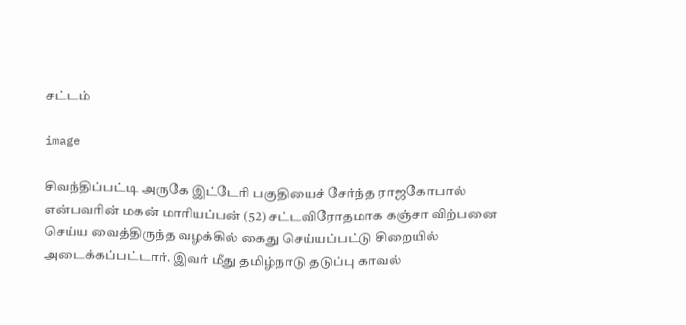சட்டம்

image

சிவந்திப்பட்டி அருகே இட்டேரி பகுதியைச் சேர்ந்த ராஜகோபால் என்பவரின் மகன் மாரியப்பன் (52) சட்டவிரோதமாக கஞ்சா விற்பனை செய்ய வைத்திருந்த வழக்கில் கைது செய்யப்பட்டு சிறையில் அடைக்கப்பட்டார். இவர் மீது தமிழ்நாடு தடுப்பு காவல்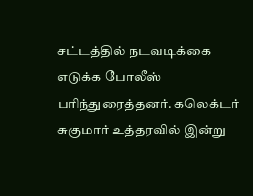சட்டத்தில் நடவடிக்கை எடுக்க போலீஸ் பரிந்துரைத்தனர். கலெக்டர் சுகுமார் உத்தரவில் இன்று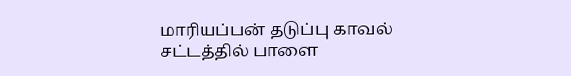மாரியப்பன் தடுப்பு காவல் சட்டத்தில் பாளை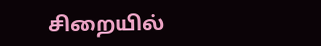சிறையில்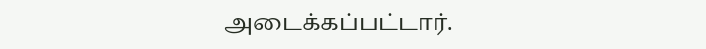அடைக்கப்பட்டார்.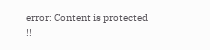error: Content is protected !!